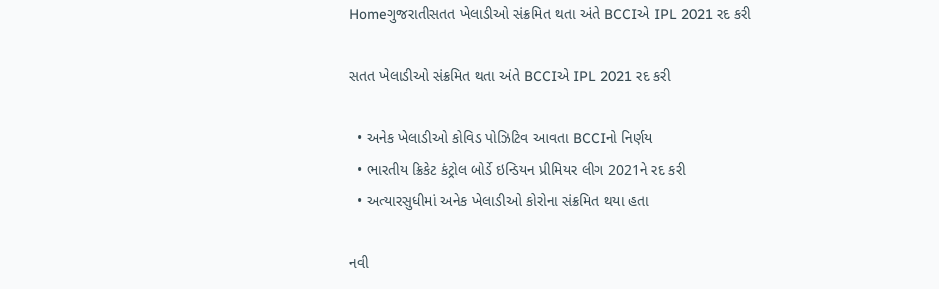Homeગુજરાતીસતત ખેલાડીઓ સંક્રમિત થતા અંતે BCCIએ IPL 2021 રદ કરી

સતત ખેલાડીઓ સંક્રમિત થતા અંતે BCCIએ IPL 2021 રદ કરી

  • અનેક ખેલાડીઓ કોવિડ પોઝિટિવ આવતા BCCIનો નિર્ણય
  • ભારતીય ક્રિકેટ કંટ્રોલ બોર્ડે ઇન્ડિયન પ્રીમિયર લીગ 2021ને રદ કરી
  • અત્યારસુધીમાં અનેક ખેલાડીઓ કોરોના સંક્રમિત થયા હતા

નવી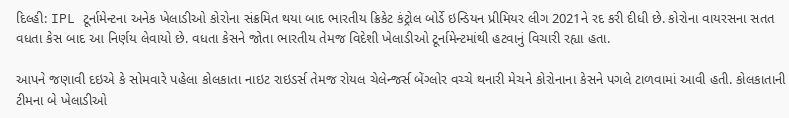દિલ્હી: IPL ટૂર્નામેન્ટના અનેક ખેલાડીઓ કોરોના સંક્રમિત થયા બાદ ભારતીય ક્રિકેટ કંટ્રોલ બોર્ડે ઇન્ડિયન પ્રીમિયર લીગ 2021ને રદ કરી દીધી છે. કોરોના વાયરસના સતત વધતા કેસ બાદ આ નિર્ણય લેવાયો છે. વધતા કેસને જોતા ભારતીય તેમજ વિદેશી ખેલાડીઓ ટૂર્નામેન્ટમાંથી હટવાનું વિચારી રહ્યા હતા.

આપને જણાવી દઇએ કે સોમવારે પહેલા કોલકાતા નાઇટ રાઇડર્સ તેમજ રોયલ ચેલેન્જર્સ બેંગ્લોર વચ્ચે થનારી મેચને કોરોનાના કેસને પગલે ટાળવામાં આવી હતી. કોલકાતાની ટીમના બે ખેલાડીઓ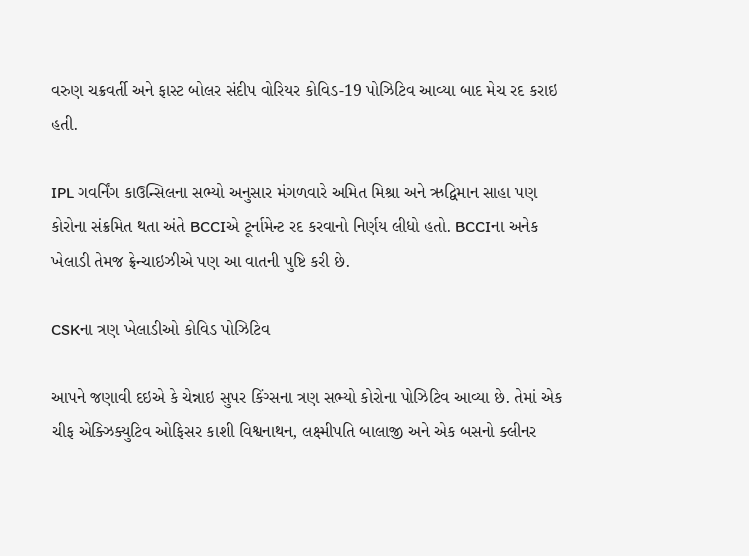વરુણ ચક્રવર્તી અને ફાસ્ટ બોલર સંદીપ વોરિયર કોવિડ-19 પોઝિટિવ આવ્યા બાદ મેચ રદ કરાઇ હતી.

IPL ગવર્નિંગ કાઉન્સિલના સભ્યો અનુસાર મંગળવારે અમિત મિશ્રા અને ઋદ્વિમાન સાહા પણ કોરોના સંક્રમિત થતા અંતે BCCIએ ટૂર્નામેન્ટ રદ કરવાનો નિર્ણય લીધો હતો. BCCIના અનેક ખેલાડી તેમજ ફ્રેન્ચાઇઝીએ પણ આ વાતની પુષ્ટિ કરી છે.

CSKના ત્રણ ખેલાડીઓ કોવિડ પોઝિટિવ

આપને જણાવી દઇએ કે ચેન્નાઇ સુપર કિંગ્સના ત્રણ સભ્યો કોરોના પોઝિટિવ આવ્યા છે. તેમાં એક ચીફ એક્ઝિક્યુટિવ ઓફિસર કાશી વિશ્વનાથન, લક્ષ્મીપતિ બાલાજી અને એક બસનો ક્લીનર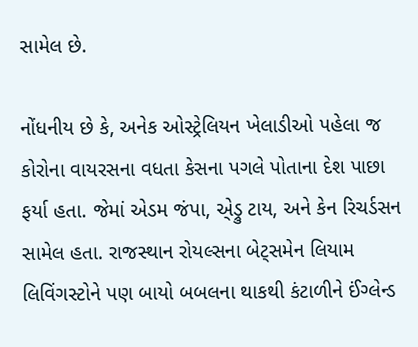સામેલ છે.

નોંધનીય છે કે, અનેક ઓસ્ટ્રેલિયન ખેલાડીઓ પહેલા જ કોરોના વાયરસના વધતા કેસના પગલે પોતાના દેશ પાછા ફર્યા હતા. જેમાં એડમ જંપા, એ્ડ્રુ ટાય, અને કેન રિચર્ડસન સામેલ હતા. રાજસ્થાન રોયલ્સના બેટ્સમેન લિયામ લિવિંગસ્ટોને પણ બાયો બબલના થાકથી કંટાળીને ઈંગ્લેન્ડ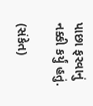પાછા ફરવાનું નક્કી કર્યું હતું.

(સંકેત)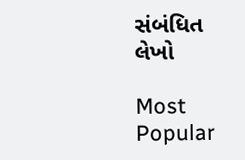સંબંધિત લેખો

Most Popular